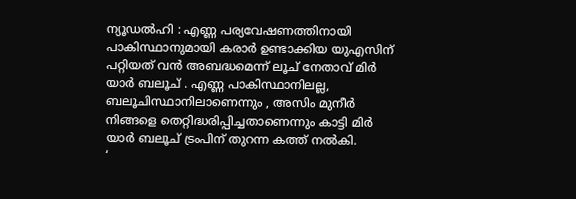ന്യൂഡൽഹി : എണ്ണ പര്യവേഷണത്തിനായി പാകിസ്ഥാനുമായി കരാർ ഉണ്ടാക്കിയ യുഎസിന് പറ്റിയത് വൻ അബദ്ധമെന്ന് ലൂച് നേതാവ് മിർ യാർ ബലൂച് . എണ്ണ പാകിസ്ഥാനിലല്ല, ബലൂചിസ്ഥാനിലാണെന്നും , അസിം മുനീർ നിങ്ങളെ തെറ്റിദ്ധരിപ്പിച്ചതാണെന്നും കാട്ടി മിർ യാർ ബലൂച് ട്രംപിന് തുറന്ന കത്ത് നൽകി.
‘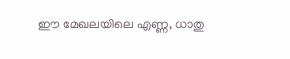ഈ മേഖലയിലെ എണ്ണ, ധാതു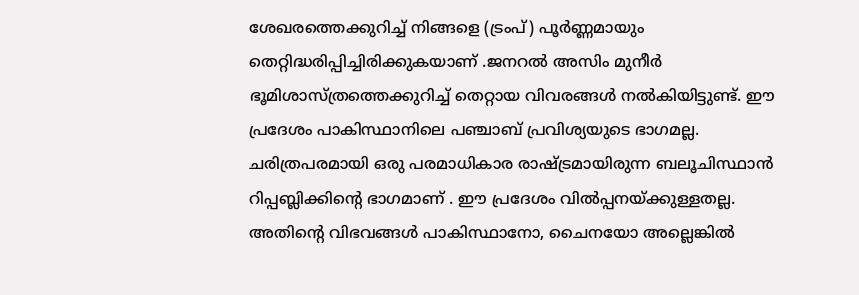ശേഖരത്തെക്കുറിച്ച് നിങ്ങളെ (ട്രംപ്) പൂർണ്ണമായും തെറ്റിദ്ധരിപ്പിച്ചിരിക്കുകയാണ് .ജനറൽ അസിം മുനീർ ഭൂമിശാസ്ത്രത്തെക്കുറിച്ച് തെറ്റായ വിവരങ്ങൾ നൽകിയിട്ടുണ്ട്. ഈ പ്രദേശം പാകിസ്ഥാനിലെ പഞ്ചാബ് പ്രവിശ്യയുടെ ഭാഗമല്ല. ചരിത്രപരമായി ഒരു പരമാധികാര രാഷ്ട്രമായിരുന്ന ബലൂചിസ്ഥാൻ റിപ്പബ്ലിക്കിന്റെ ഭാഗമാണ് . ഈ പ്രദേശം വിൽപ്പനയ്ക്കുള്ളതല്ല. അതിന്റെ വിഭവങ്ങൾ പാകിസ്ഥാനോ, ചൈനയോ അല്ലെങ്കിൽ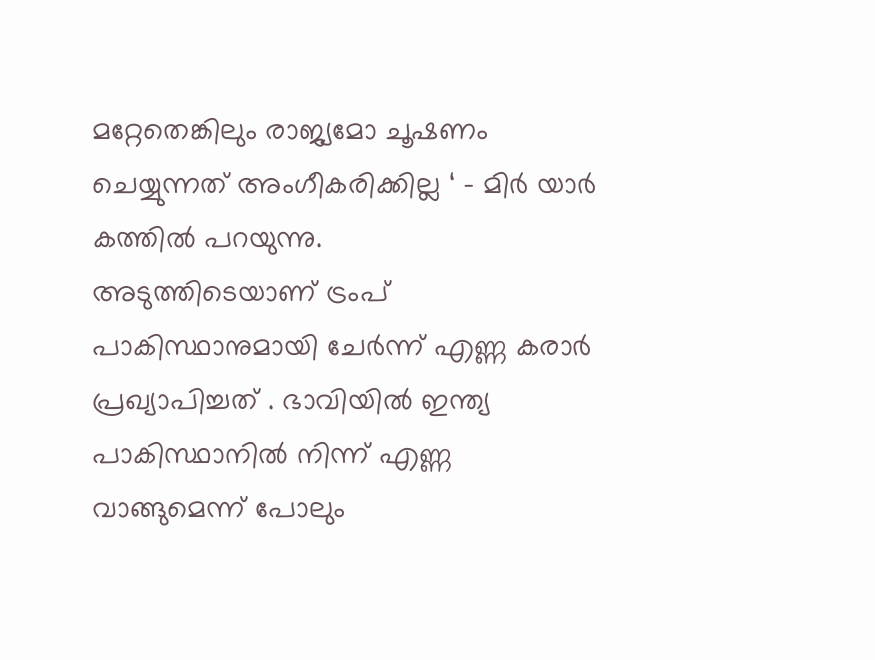മറ്റേതെങ്കിലും രാജ്യമോ ചൂഷണം ചെയ്യുന്നത് അംഗീകരിക്കില്ല ‘ – മിർ യാർ കത്തിൽ പറയുന്നു.
അടുത്തിടെയാണ് ട്രംപ് പാകിസ്ഥാനുമായി ചേർന്ന് എണ്ണ കരാർ പ്രഖ്യാപിച്ചത് . ഭാവിയിൽ ഇന്ത്യ പാകിസ്ഥാനിൽ നിന്ന് എണ്ണ വാങ്ങുമെന്ന് പോലും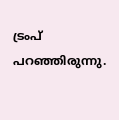ട്രംപ് പറഞ്ഞിരുന്നു.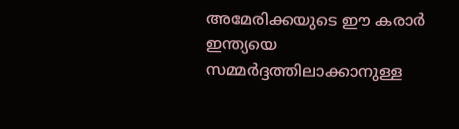അമേരിക്കയുടെ ഈ കരാർ ഇന്ത്യയെ സമ്മർദ്ദത്തിലാക്കാനുള്ള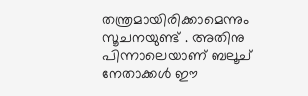തന്ത്രമായിരിക്കാമെന്നും സൂചനയുണ്ട് . അതിനു പിന്നാലെയാണ് ബലൂച് നേതാക്കൾ ഈ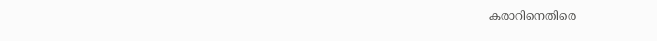കരാറിനെതിരെ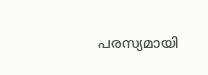പരസ്യമായി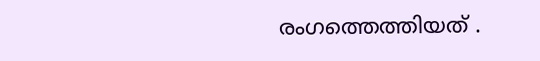രംഗത്തെത്തിയത് .